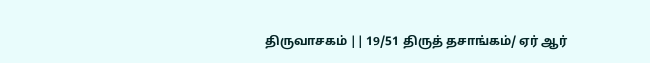திருவாசகம் || 19/51 திருத் தசாங்கம்/ ஏர் ஆர்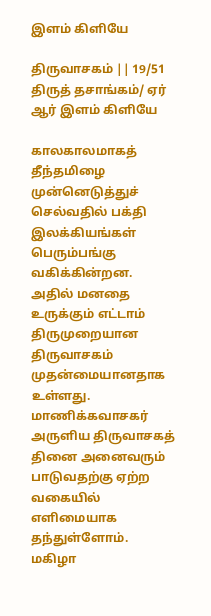இளம் கிளியே

திருவாசகம் || 19/51 திருத் தசாங்கம்/ ஏர் ஆர் இளம் கிளியே

காலகாலமாகத் தீந்தமிழை முன்னெடுத்துச் செல்வதில் பக்தி இலக்கியங்கள் பெரும்பங்கு வகிக்கின்றன. அதில் மனதை உருக்கும் எட்டாம் திருமுறையான திருவாசகம் முதன்மையானதாக உள்ளது. மாணிக்கவாசகர் அருளிய திருவாசகத் தினை அனைவரும் பாடுவதற்கு ஏற்ற வகையில் எளிமையாக தந்துள்ளோம். மகிழா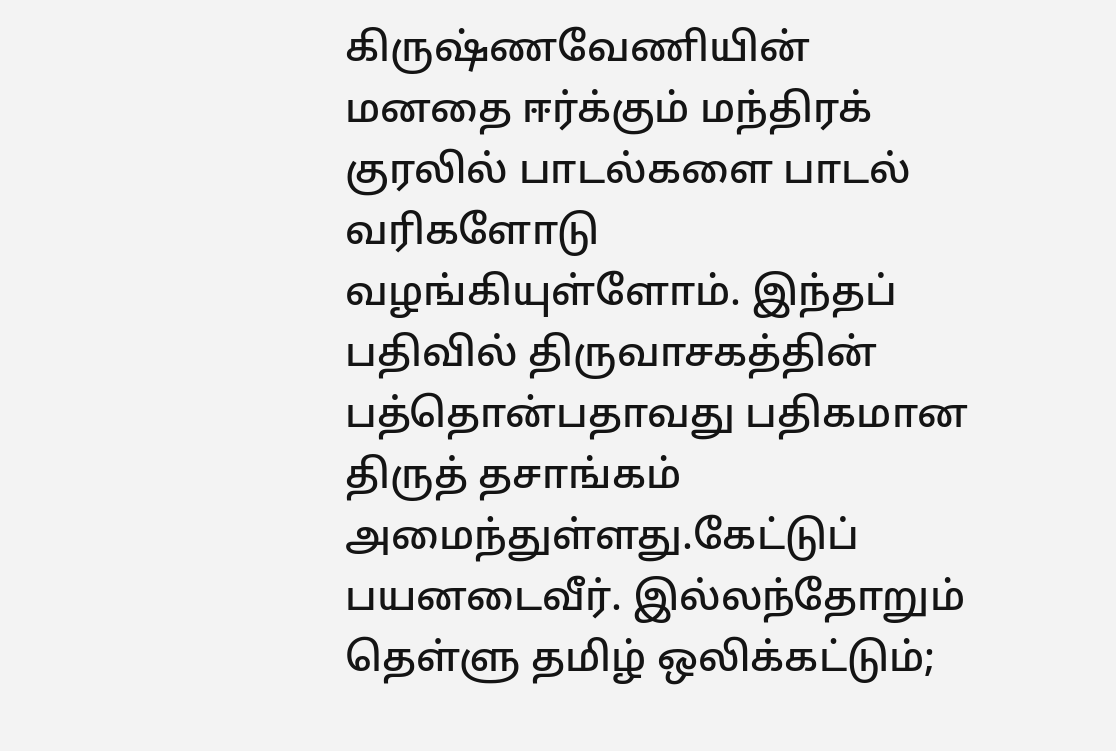கிருஷ்ணவேணியின் மனதை ஈர்க்கும் மந்திரக் குரலில் பாடல்களை பாடல் வரிகளோடு வழங்கியுள்ளோம். இந்தப் பதிவில் திருவாசகத்தின் பத்தொன்பதாவது பதிகமான திருத் தசாங்கம் அமைந்துள்ளது.கேட்டுப் பயனடைவீர். இல்லந்தோறும் தெள்ளு தமிழ் ஒலிக்கட்டும்;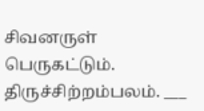சிவனருள் பெருகட்டும். திருச்சிற்றம்பலம். ___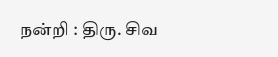நன்றி : திரு. சிவ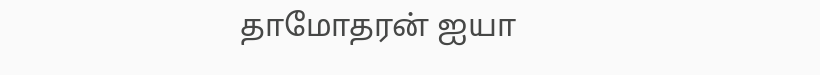தாமோதரன் ஐயா